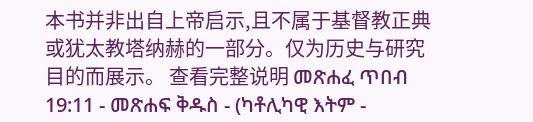本书并非出自上帝启示,且不属于基督教正典或犹太教塔纳赫的一部分。仅为历史与研究目的而展示。 查看完整说明 መጽሐፈ ጥበብ 19:11 - መጽሐፍ ቅዱስ - (ካቶሊካዊ እትም -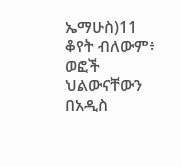ኤማሁስ)11 ቆየት ብለውም፥ ወፎች ህልውናቸውን በአዲስ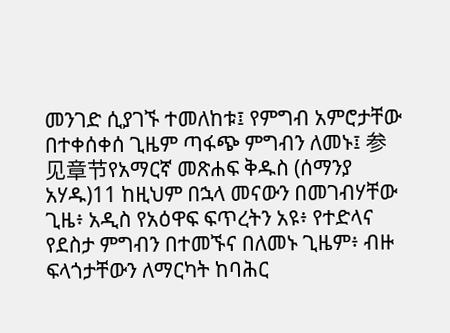መንገድ ሲያገኙ ተመለከቱ፤ የምግብ አምሮታቸው በተቀሰቀሰ ጊዜም ጣፋጭ ምግብን ለመኑ፤ 参见章节የአማርኛ መጽሐፍ ቅዱስ (ሰማንያ አሃዱ)11 ከዚህም በኋላ መናውን በመገብሃቸው ጊዜ፥ አዲስ የአዕዋፍ ፍጥረትን አዩ፥ የተድላና የደስታ ምግብን በተመኙና በለመኑ ጊዜም፥ ብዙ ፍላጎታቸውን ለማርካት ከባሕር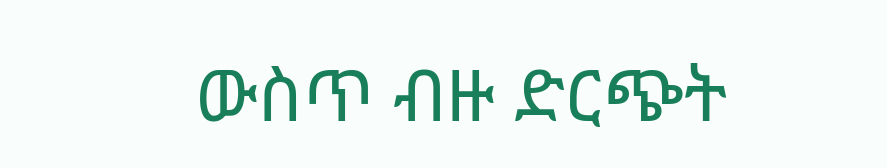ውስጥ ብዙ ድርጭት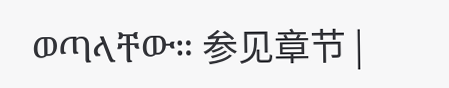ወጣላቸው። 参见章节 |